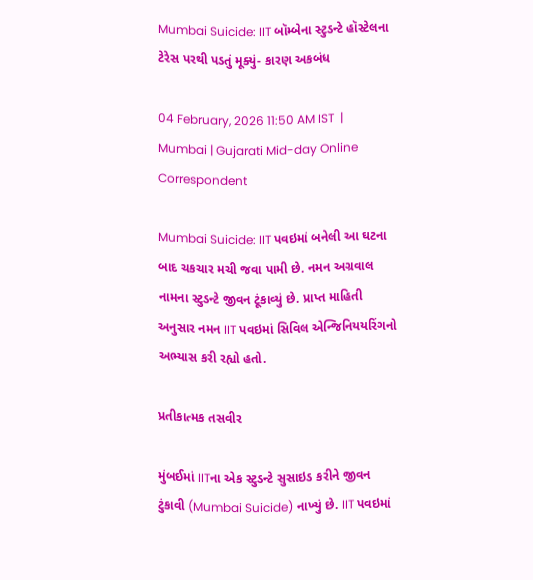Mumbai Suicide: IIT બૉમ્બેના સ્ટુડન્ટે હૉસ્ટેલના ટેરેસ પરથી પડતું મૂક્યું- કારણ અકબંધ

04 February, 2026 11:50 AM IST  |  Mumbai | Gujarati Mid-day Online Correspondent

Mumbai Suicide: IIT પવઇમાં બનેલી આ ઘટના બાદ ચકચાર મચી જવા પામી છે. નમન અગ્રવાલ નામના સ્ટુડન્ટે જીવન ટૂંકાવ્યું છે. પ્રાપ્ત માહિતી અનુસાર નમન IIT પવઇમાં સિવિલ એન્જિનિયયરિંગનો અભ્યાસ કરી રહ્યો હતો.

પ્રતીકાત્મક તસવીર

મુંબઈમાં IITના એક સ્ટુડન્ટે સુસાઇડ કરીને જીવન ટુંકાવી (Mumbai Suicide) નાખ્યું છે. IIT પવઇમાં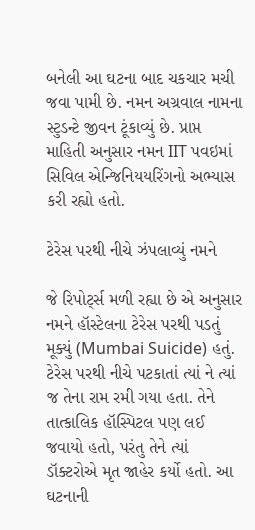બનેલી આ ઘટના બાદ ચકચાર મચી જવા પામી છે. નમન અગ્રવાલ નામના સ્ટુડન્ટે જીવન ટૂંકાવ્યું છે. પ્રાપ્ત માહિતી અનુસાર નમન IIT પવઇમાં સિવિલ એન્જિનિયયરિંગનો અભ્યાસ કરી રહ્યો હતો.

ટેરેસ પરથી નીચે ઝંપલાવ્યું નમને

જે રિપોર્ટ્સ મળી રહ્યા છે એ અનુસાર નમને હૉસ્ટેલના ટેરેસ પરથી પડતું મૂક્યું (Mumbai Suicide) હતું. ટેરેસ પરથી નીચે પટકાતાં ત્યાં ને ત્યાં જ તેના રામ રમી ગયા હતા. તેને તાત્કાલિક હૉસ્પિટલ પણ લઈ જવાયો હતો, પરંતુ તેને ત્યાં ડૉક્ટરોએ મૃત જાહેર કર્યો હતો. આ ઘટનાની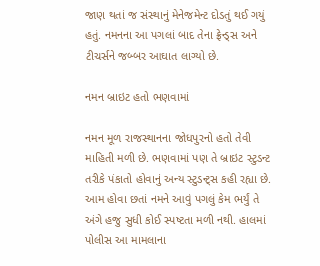જાણ થતાં જ સંસ્થાનું મેનેજમેન્ટ દોડતું થઈ ગયું હતું. નમનના આ પગલાં બાદ તેના ફ્રેન્ડ્સ અને ટીચર્સને જબ્બર આઘાત લાગ્યો છે.

નમન બ્રાઇટ હતો ભણવામાં

નમન મૂળ રાજસ્થાનના જોધપુરનો હતો તેવી માહિતી મળી છે. ભણવામાં પણ તે બ્રાઇટ સ્ટુડન્ટ તરીકે પંકાતો હોવાનું અન્ય સ્ટુડન્ટ્સ કહી રહ્યા છે. આમ હોવા છતાં નમને આવું પગલું કેમ ભર્યું તે અંગે હજુ સુધી કોઈ સ્પષ્ટતા મળી નથી. હાલમાં પોલીસ આ મામલાના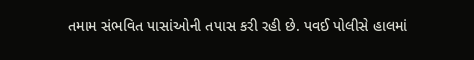તમામ સંભવિત પાસાંઓની તપાસ કરી રહી છે. પવઈ પોલીસે હાલમાં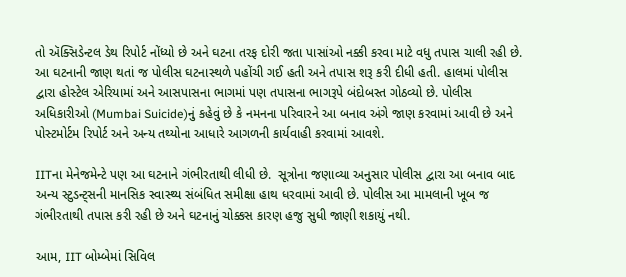તો ઍક્સિડેન્ટલ ડેથ રિપોર્ટ નોંધ્યો છે અને ઘટના તરફ દોરી જતા પાસાંઓ નક્કી કરવા માટે વધુ તપાસ ચાલી રહી છે. આ ઘટનાની જાણ થતાં જ પોલીસ ઘટનાસ્થળે પહોંચી ગઈ હતી અને તપાસ શરૂ કરી દીધી હતી. હાલમાં પોલીસ દ્વારા હોસ્ટેલ એરિયામાં અને આસપાસના ભાગમાં પણ તપાસના ભાગરૂપે બંદોબસ્ત ગોઠવ્યો છે. પોલીસ અધિકારીઓ (Mumbai Suicide)નું કહેવું છે કે નમનના પરિવારને આ બનાવ અંગે જાણ કરવામાં આવી છે અને પોસ્ટમોર્ટમ રિપોર્ટ અને અન્ય તથ્યોના આધારે આગળની કાર્યવાહી કરવામાં આવશે.

IITના મેનેજમેન્ટે પણ આ ઘટનાને ગંભીરતાથી લીધી છે.  સૂત્રોના જણાવ્યા અનુસાર પોલીસ દ્વારા આ બનાવ બાદ અન્ય સ્ટુડન્ટ્સની માનસિક સ્વાસ્થ્ય સંબંધિત સમીક્ષા હાથ ધરવામાં આવી છે. પોલીસ આ મામલાની ખૂબ જ ગંભીરતાથી તપાસ કરી રહી છે અને ઘટનાનું ચોક્કસ કારણ હજુ સુધી જાણી શકાયું નથી.

આમ, IIT બોમ્બેમાં સિવિલ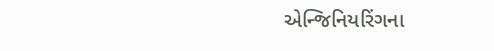એન્જિનિયરિંગના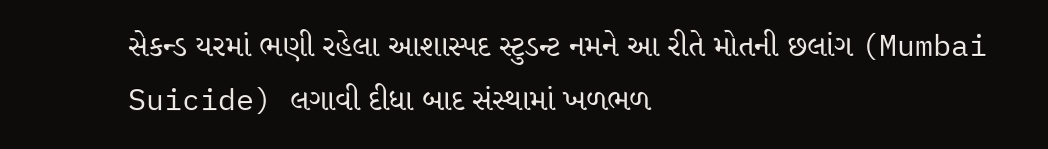સેકન્ડ યરમાં ભણી રહેલા આશાસ્પદ સ્ટુડન્ટ નમને આ રીતે મોતની છલાંગ (Mumbai Suicide) લગાવી દીધા બાદ સંસ્થામાં ખળભળ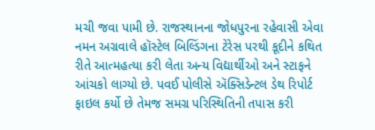મચી જવા પામી છે. રાજસ્થાનના જોધપુરના રહેવાસી એવા નમન અગ્રવાલે હૉસ્ટેલ બિલ્ડિંગના ટેરેસ પરથી કૂદીને કથિત રીતે આત્મહત્યા કરી લેતા અન્ય વિદ્યાર્થીઓ અને સ્ટાફને આંચકો લાગ્યો છે. પવઈ પોલીસે ઍક્સિડેન્ટલ ડેથ રિપોર્ટ ફાઇલ કર્યો છે તેમજ સમગ્ર પરિસ્થિતિની તપાસ કરી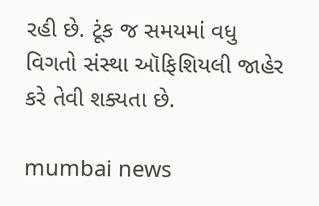રહી છે. ટૂંક જ સમયમાં વધુ વિગતો સંસ્થા ઑફિશિયલી જાહેર કરે તેવી શક્યતા છે.

mumbai news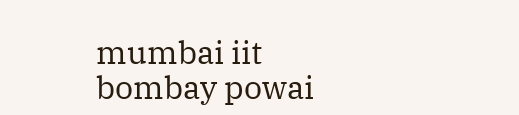mumbai iit bombay powai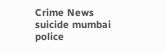Crime News suicide mumbai police